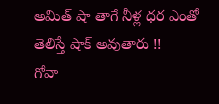అమిత్ షా తాగే నీళ్ల ధర ఎంతో తెలిస్తే షాక్ అవుతారు !!
గోవా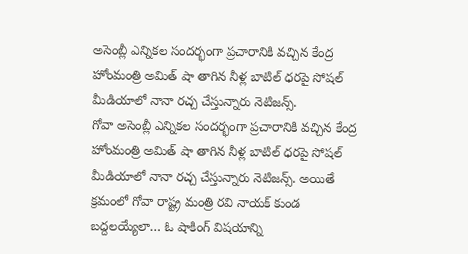అసెంబ్లీ ఎన్నికల సందర్భంగా ప్రచారానికి వచ్చిన కేంద్ర హోంమంత్రి అమిత్ షా తాగిన నీళ్ల బాటిల్ ధరపై సోషల్ మీడియాలో నానా రచ్చ చేస్తున్నారు నెటిజన్స్.
గోవా అసెంబ్లీ ఎన్నికల సందర్భంగా ప్రచారానికి వచ్చిన కేంద్ర హోంమంత్రి అమిత్ షా తాగిన నీళ్ల బాటిల్ ధరపై సోషల్ మీడియాలో నానా రచ్చ చేస్తున్నారు నెటిజన్స్. అయితే క్రమంలో గోవా రాష్ట్ర మంత్రి రవి నాయక్ కుండ బద్దలయ్యేలా… ఓ షాకింగ్ విషయాన్ని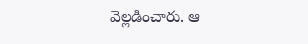వెల్లడించారు. ఆ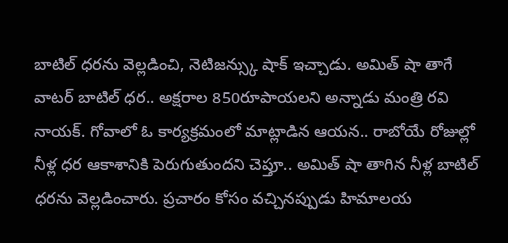బాటిల్ ధరను వెల్లడించి, నెటిజన్స్కు షాక్ ఇచ్చాడు. అమిత్ షా తాగే వాటర్ బాటిల్ ధర.. అక్షరాల 850రూపాయలని అన్నాడు మంత్రి రవి నాయక్. గోవాలో ఓ కార్యక్రమంలో మాట్లాడిన ఆయన.. రాబోయే రోజుల్లో నీళ్ల ధర ఆకాశానికి పెరుగుతుందని చెప్తూ.. అమిత్ షా తాగిన నీళ్ల బాటిల్ ధరను వెల్లడించారు. ప్రచారం కోసం వచ్చినప్పుడు హిమాలయ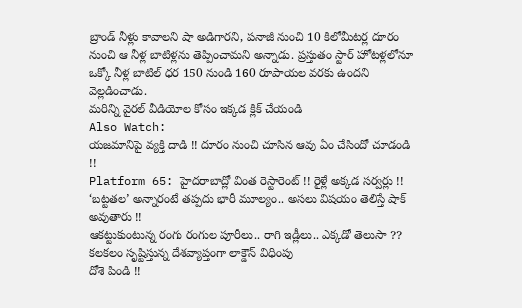బ్రాండ్ నీళ్లు కావాలని షా అడిగారని, పనాజీ నుంచి 10 కిలోమీటర్ల దూరం నుంచి ఆ నీళ్ల బాటిళ్లను తెప్పించామని అన్నాడు. ప్రస్తుతం స్టార్ హోటళ్లలోనూ ఒక్కో నీళ్ల బాటిల్ ధర 150 నుండి 160 రూపాయల వరకు ఉందని వెల్లడించాడు.
మరిన్ని వైరల్ వీడియోల కోసం ఇక్కడ క్లిక్ చేయండి
Also Watch:
యజమానిపై వ్యక్తి దాడి !! దూరం నుంచి చూసిన ఆవు ఏం చేసిందో చూడండి !!
Platform 65: హైదరాబాద్లో వింత రెస్టారెంట్ !! రైళ్లే అక్కడ సర్వర్లు !!
‘బట్టతల’ అన్నారంటే తప్పదు భారీ మూల్యం.. అసలు విషయం తెలిస్తే షాక్ అవుతారు !!
ఆకట్టుకుంటున్న రంగు రంగుల పూరీలు.. రాగి ఇడ్లీలు.. ఎక్కడో తెలుసా ??
కలకలం సృష్టిస్తున్న దేశవ్యాప్తంగా లాక్డౌన్ విధింపు
దోశె పిండి !!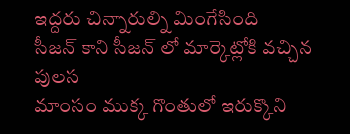ఇద్దరు చిన్నారుల్ని మింగేసింది
సీజన్ కాని సీజన్ లో మార్కెట్లోకి వచ్చిన పులస
మాంసం ముక్క గొంతులో ఇరుక్కొని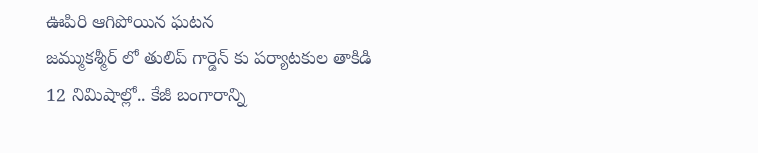ఊపిరి ఆగిపోయిన ఘటన
జమ్ముకశ్మీర్ లో తులిప్ గార్డెన్ కు పర్యాటకుల తాకిడి
12 నిమిషాల్లో.. కేజీ బంగారాన్ని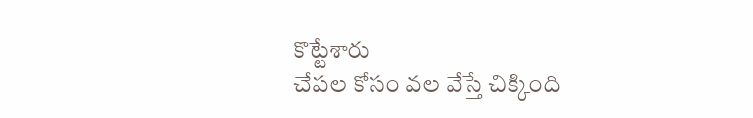కొట్టేశారు
చేపల కోసం వల వేస్తే చిక్కింది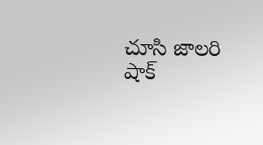చూసి జాలరి షాక్